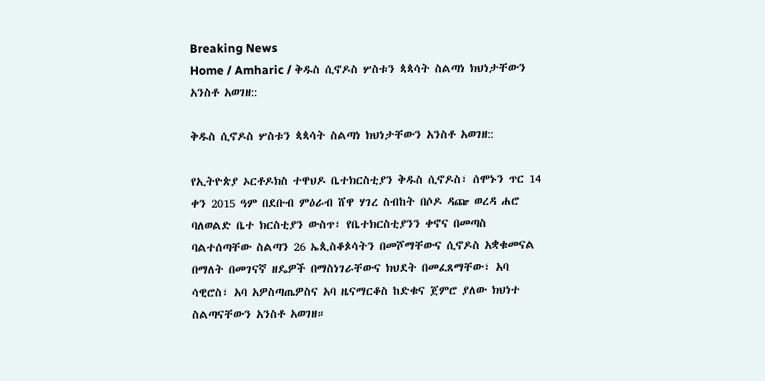Breaking News
Home / Amharic / ቅዱስ ሲኖዶስ ሦስቱን ጳጳሳት ስልጣነ ክህነታቸውን አንስቶ አወገዘ::

ቅዱስ ሲኖዶስ ሦስቱን ጳጳሳት ስልጣነ ክህነታቸውን አንስቶ አወገዘ::

የኢትዮጵያ ኦርቶዶክስ ተዋህዶ ቤተክርስቲያን ቅዱስ ሲኖዶስ፣ ሰሞኑን ጥር 14 ቀን 2015 ዓም በደቡብ ምዕራብ ሸዋ ሃገረ ስብከት በሶዶ ዳጬ ወረዳ ሐሮ ባለወልድ ቤተ ክርስቲያን ውስጥ፣ የቤተክርስቲያንን ቀኖና በመጣስ ባልተሰጣቸው ስልጣን 26 ኤጲስቆጶሳትን በመሾማቸውና ሲኖዶስ አቋቁመናል በማለት በመገናኛ ዘዴዎች በማስነገራቸውና ክህደት በመፈጸማቸው፣ አባ ሳዊሮስ፣ አባ አዎስጣጤዎስና አባ ዜናማርቆስ ከድቁና ጀምሮ ያለው ክህነተ ስልጣናቸውን አንስቶ አወገዘ።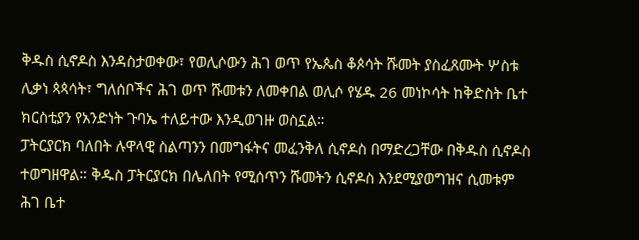ቅዱስ ሲኖዶስ እንዳስታወቀው፣ የወሊሶውን ሕገ ወጥ የኤጴስ ቆጶሳት ሹመት ያስፈጸሙት ሦስቱ ሊቃነ ጳጳሳት፣ ግለሰቦችና ሕገ ወጥ ሹመቱን ለመቀበል ወሊሶ የሄዱ 26 መነኮሳት ከቅድስት ቤተ ክርስቲያን የአንድነት ጉባኤ ተለይተው እንዲወገዙ ወስኗል።
ፓትርያርክ ባለበት ሉዋላዊ ስልጣንን በመግፋትና መፈንቅለ ሲኖዶስ በማድረጋቸው በቅዱስ ሲኖዶስ ተወግዘዋል። ቅዱስ ፓትርያርክ በሌለበት የሚሰጥን ሹመትን ሲኖዶስ እንደሚያወግዝና ሲመቱም ሕገ ቤተ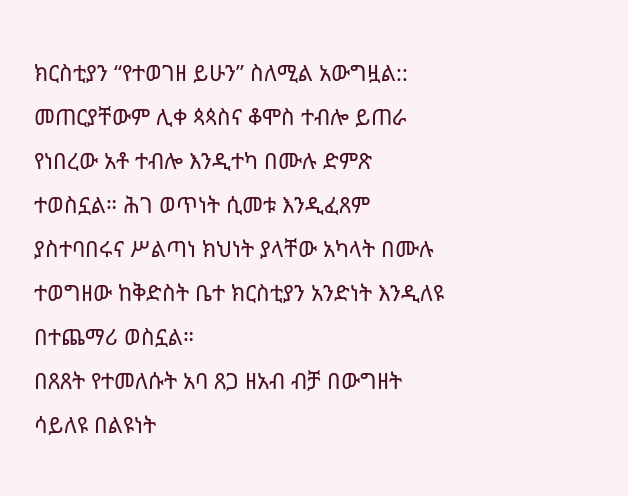ክርስቲያን “የተወገዘ ይሁን” ስለሚል አውግዟል:: መጠርያቸውም ሊቀ ጳጳስና ቆሞስ ተብሎ ይጠራ የነበረው አቶ ተብሎ እንዲተካ በሙሉ ድምጽ ተወስኗል። ሕገ ወጥነት ሲመቱ እንዲፈጸም ያስተባበሩና ሥልጣነ ክህነት ያላቸው አካላት በሙሉ ተወግዘው ከቅድስት ቤተ ክርስቲያን አንድነት እንዲለዩ በተጨማሪ ወስኗል።
በጸጸት የተመለሱት አባ ጸጋ ዘአብ ብቻ በውግዘት ሳይለዩ በልዩነት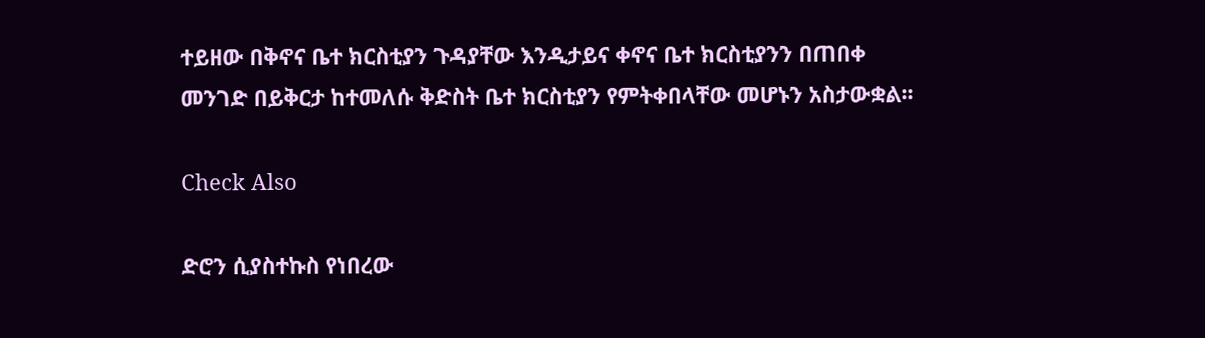ተይዘው በቅኖና ቤተ ክርስቲያን ጉዳያቸው እንዲታይና ቀኖና ቤተ ክርስቲያንን በጠበቀ መንገድ በይቅርታ ከተመለሱ ቅድስት ቤተ ክርስቲያን የምትቀበላቸው መሆኑን አስታውቋል፡፡

Check Also

ድሮን ሲያስተኩስ የነበረው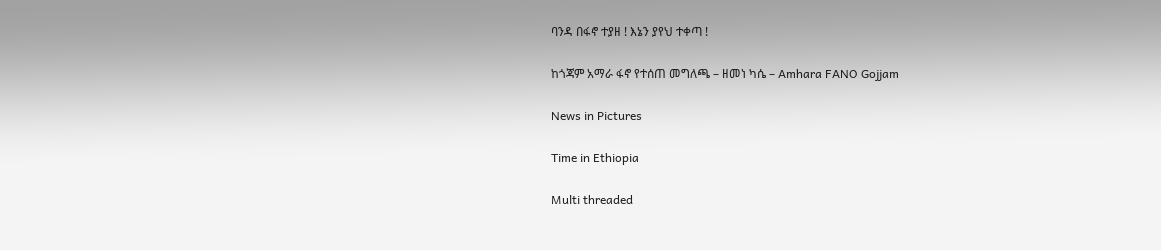ባንዳ በፋኖ ተያዘ ! እኔን ያየህ ተቀጣ !

ከጎጃም አማራ ፋኖ የተሰጠ መግለጫ – ዘመነ ካሴ – Amhara FANO Gojjam

News in Pictures

Time in Ethiopia

Multi threaded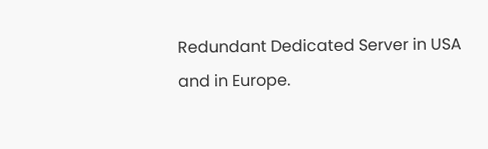Redundant Dedicated Server in USA and in Europe.